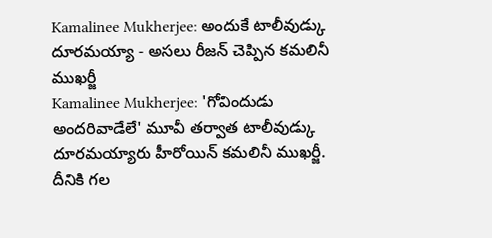Kamalinee Mukherjee: అందుకే టాలీవుడ్కు దూరమయ్యా - అసలు రీజన్ చెప్పిన కమలినీ ముఖర్జీ
Kamalinee Mukherjee: 'గోవిందుడు అందరివాడేలే' మూవీ తర్వాత టాలీవుడ్కు దూరమయ్యారు హీరోయిన్ కమలినీ ముఖర్జీ. దీనికి గల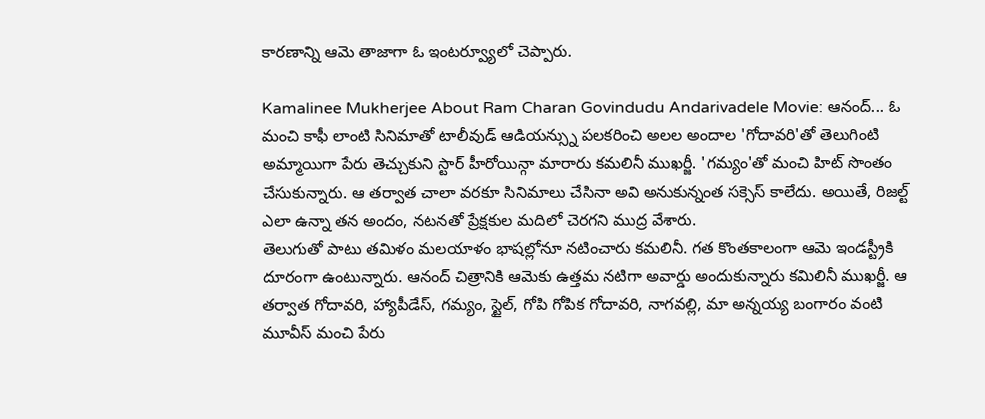కారణాన్ని ఆమె తాజాగా ఓ ఇంటర్వ్యూలో చెప్పారు.

Kamalinee Mukherjee About Ram Charan Govindudu Andarivadele Movie: ఆనంద్... ఓ మంచి కాఫీ లాంటి సినిమాతో టాలీవుడ్ ఆడియన్స్ను పలకరించి అలల అందాల 'గోదావరి'తో తెలుగింటి అమ్మాయిగా పేరు తెచ్చుకుని స్టార్ హీరోయిన్గా మారారు కమలినీ ముఖర్జీ. 'గమ్యం'తో మంచి హిట్ సొంతం చేసుకున్నారు. ఆ తర్వాత చాలా వరకూ సినిమాలు చేసినా అవి అనుకున్నంత సక్సెస్ కాలేదు. అయితే, రిజల్ట్ ఎలా ఉన్నా తన అందం, నటనతో ప్రేక్షకుల మదిలో చెరగని ముద్ర వేశారు.
తెలుగుతో పాటు తమిళం మలయాళం భాషల్లోనూ నటించారు కమలినీ. గత కొంతకాలంగా ఆమె ఇండస్ట్రీకి దూరంగా ఉంటున్నారు. ఆనంద్ చిత్రానికి ఆమెకు ఉత్తమ నటిగా అవార్డు అందుకున్నారు కమిలినీ ముఖర్జీ. ఆ తర్వాత గోదావరి, హ్యాపీడేస్, గమ్యం, స్టైల్, గోపి గోపిక గోదావరి, నాగవల్లి, మా అన్నయ్య బంగారం వంటి మూవీస్ మంచి పేరు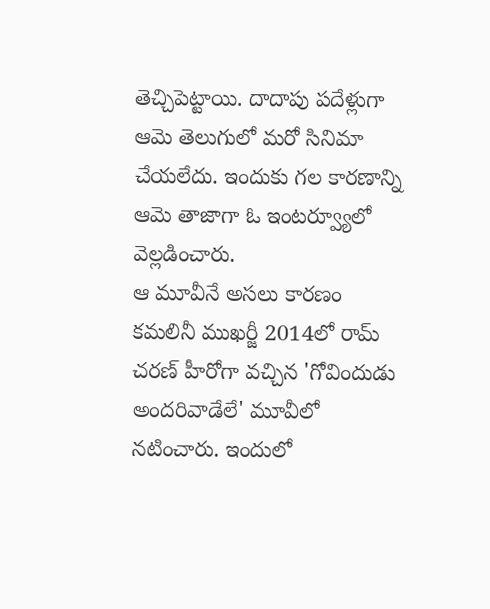తెచ్చిపెట్టాయి. దాదాపు పదేళ్లుగా ఆమె తెలుగులో మరో సినిమా చేయలేదు. ఇందుకు గల కారణాన్ని ఆమె తాజాగా ఓ ఇంటర్వ్యూలో వెల్లడించారు.
ఆ మూవీనే అసలు కారణం
కమలినీ ముఖర్జీ 2014లో రామ్ చరణ్ హీరోగా వచ్చిన 'గోవిందుడు అందరివాడేలే' మూవీలో నటించారు. ఇందులో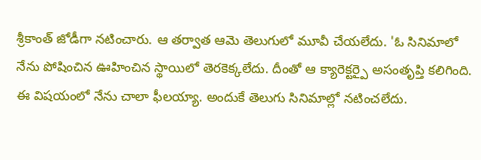శ్రీకాంత్ జోడీగా నటించారు. ఆ తర్వాత ఆమె తెలుగులో మూవీ చేయలేదు. 'ఓ సినిమాలో నేను పోషించిన ఊహించిన స్థాయిలో తెరకెక్కలేదు. దీంతో ఆ క్యారెక్టర్పై అసంతృప్తి కలిగింది. ఈ విషయంలో నేను చాలా ఫీలయ్యా. అందుకే తెలుగు సినిమాల్లో నటించలేదు.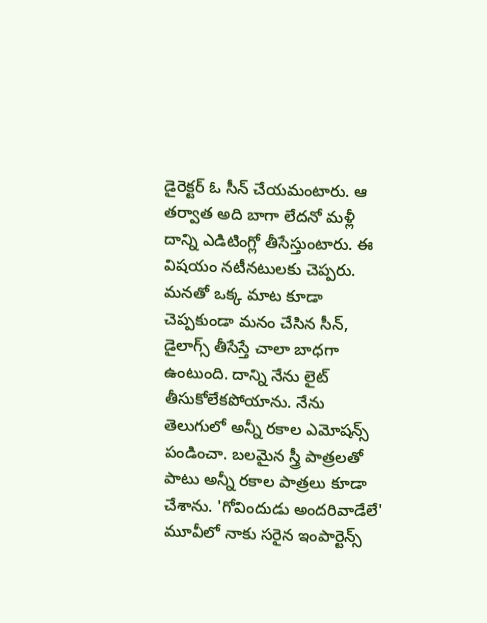డైరెక్టర్ ఓ సీన్ చేయమంటారు. ఆ తర్వాత అది బాగా లేదనో మళ్లీ దాన్ని ఎడిటింగ్లో తీసేస్తుంటారు. ఈ విషయం నటీనటులకు చెప్పరు. మనతో ఒక్క మాట కూడా చెప్పకుండా మనం చేసిన సీన్, డైలాగ్స్ తీసేస్తే చాలా బాధగా ఉంటుంది. దాన్ని నేను లైట్ తీసుకోలేకపోయాను. నేను తెలుగులో అన్నీ రకాల ఎమోషన్స్ పండించా. బలమైన స్త్రీ పాత్రలతో పాటు అన్నీ రకాల పాత్రలు కూడా చేశాను. 'గోవిందుడు అందరివాడేలే' మూవీలో నాకు సరైన ఇంపార్టెన్స్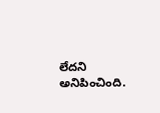లేదని అనిపించింది.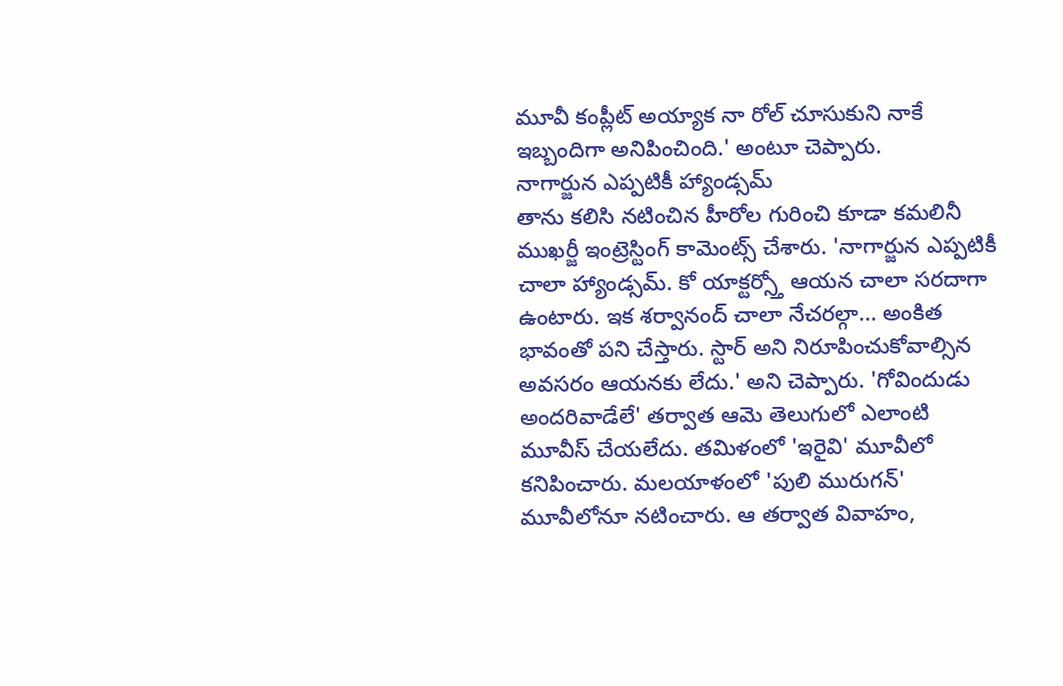మూవీ కంప్లీట్ అయ్యాక నా రోల్ చూసుకుని నాకే ఇబ్బందిగా అనిపించింది.' అంటూ చెప్పారు.
నాగార్జున ఎప్పటికీ హ్యాండ్సమ్
తాను కలిసి నటించిన హీరోల గురించి కూడా కమలినీ ముఖర్జీ ఇంట్రెస్టింగ్ కామెంట్స్ చేశారు. 'నాగార్జున ఎప్పటికీ చాలా హ్యాండ్సమ్. కో యాక్టర్స్తో ఆయన చాలా సరదాగా ఉంటారు. ఇక శర్వానంద్ చాలా నేచరల్గా... అంకిత భావంతో పని చేస్తారు. స్టార్ అని నిరూపించుకోవాల్సిన అవసరం ఆయనకు లేదు.' అని చెప్పారు. 'గోవిందుడు అందరివాడేలే' తర్వాత ఆమె తెలుగులో ఎలాంటి మూవీస్ చేయలేదు. తమిళంలో 'ఇరైవి' మూవీలో కనిపించారు. మలయాళంలో 'పులి మురుగన్' మూవీలోనూ నటించారు. ఆ తర్వాత వివాహం,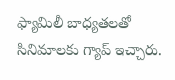ఫ్యామిలీ బాధ్యతలతో సినిమాలకు గ్యాప్ ఇచ్చారు.